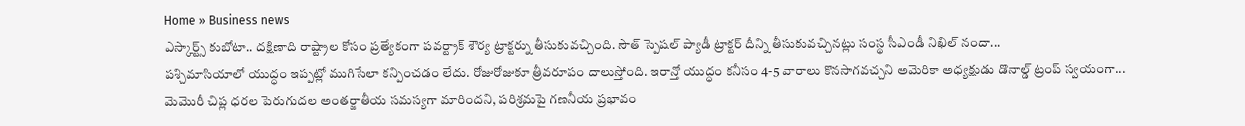Home » Business news
ఎస్కార్ట్స్ కుబోటా.. దక్షిణాది రాష్ట్రాల కోసం ప్రత్యేకంగా పవర్ట్రాక్ శౌర్య ట్రాక్టర్ను తీసుకువచ్చింది. సౌత్ స్పెషల్ ప్యాడీ ట్రాక్టర్ దీన్ని తీసుకువచ్చినట్లు సంస్థ సీఎండీ నిఖిల్ నందా...
పశ్చిమాసియాలో యుద్ధం ఇప్పట్లో ముగిసేలా కన్పించడం లేదు. రోజురోజుకూ త్రీవరూపం దాలుస్తోంది. ఇరాన్తో యుద్ధం కనీసం 4-5 వారాలు కొనసాగవచ్చని అమెరికా అధ్యక్షుడు డొనాల్డ్ ట్రంప్ స్వయంగా...
మెమొరీ చిప్ల ధరల పెరుగుదల అంతర్జాతీయ సమస్యగా మారిందని, పరిశ్రమపై గణనీయ ప్రభావం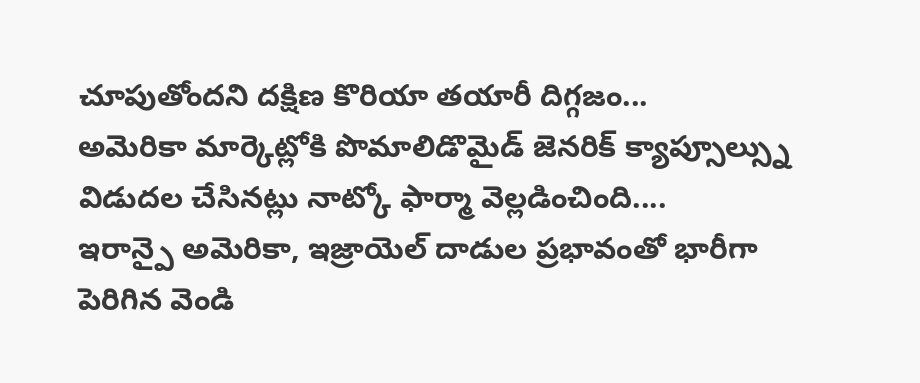చూపుతోందని దక్షిణ కొరియా తయారీ దిగ్గజం...
అమెరికా మార్కెట్లోకి పొమాలిడొమైడ్ జెనరిక్ క్యాప్సూల్స్ను విడుదల చేసినట్లు నాట్కో ఫార్మా వెల్లడించింది....
ఇరాన్పై అమెరికా, ఇజ్రాయెల్ దాడుల ప్రభావంతో భారీగా పెరిగిన వెండి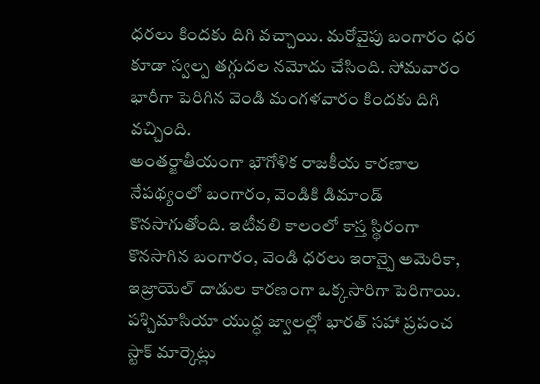ధరలు కిందకు దిగి వచ్చాయి. మరోవైపు బంగారం ధర కూడా స్వల్ప తగ్గుదల నమోదు చేసింది. సోమవారం భారీగా పెరిగిన వెండి మంగళవారం కిందకు దిగి వచ్చింది.
అంతర్జాతీయంగా భౌగోళిక రాజకీయ కారణాల నేపథ్యంలో బంగారం, వెండికి డిమాండ్ కొనసాగుతోంది. ఇటీవలి కాలంలో కాస్త స్థిరంగా కొనసాగిన బంగారం, వెండి ధరలు ఇరాన్పై అమెరికా, ఇజ్రాయెల్ దాడుల కారణంగా ఒక్కసారిగా పెరిగాయి.
పశ్చిమాసియా యుద్ధ జ్వాలల్లో భారత్ సహా ప్రపంచ స్టాక్ మార్కెట్లు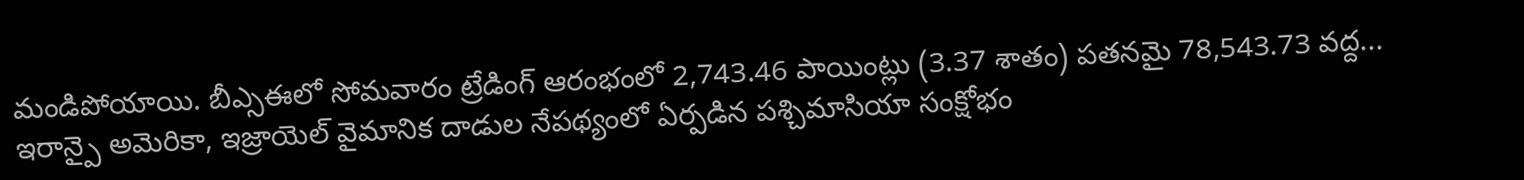మండిపోయాయి. బీఎ్సఈలో సోమవారం ట్రేడింగ్ ఆరంభంలో 2,743.46 పాయింట్లు (3.37 శాతం) పతనమై 78,543.73 వద్ద...
ఇరాన్పై అమెరికా, ఇజ్రాయెల్ వైమానిక దాడుల నేపథ్యంలో ఏర్పడిన పశ్చిమాసియా సంక్షోభం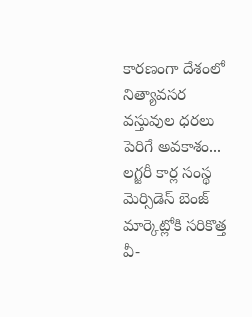కారణంగా దేశంలో నిత్యావసర వస్తువుల ధరలు పెరిగే అవకాశం...
లగ్జరీ కార్ల సంస్థ మెర్సిడెస్ బెంజ్ మార్కెట్లోకి సరికొత్త వీ-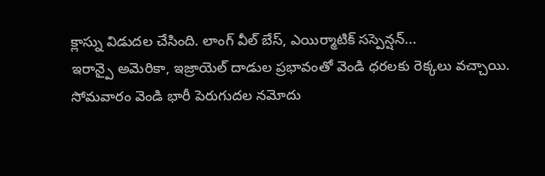క్లాస్ను విడుదల చేసింది. లాంగ్ వీల్ బేస్, ఎయిర్మాటిక్ సస్పెన్షన్...
ఇరాన్పై అమెరికా, ఇజ్రాయెల్ దాడుల ప్రభావంతో వెండి ధరలకు రెక్కలు వచ్చాయి. సోమవారం వెండి భారీ పెరుగుదల నమోదు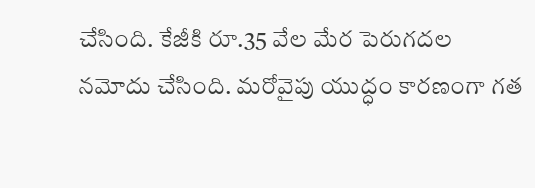చేసింది. కేజీకి రూ.35 వేల మేర పెరుగదల నమోదు చేసింది. మరోవైపు యుద్ధం కారణంగా గత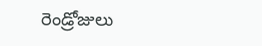రెండ్రోజులు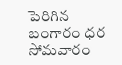పెరిగిన బంగారం ధర సోమవారం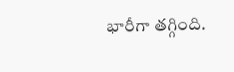భారీగా తగ్గింది.